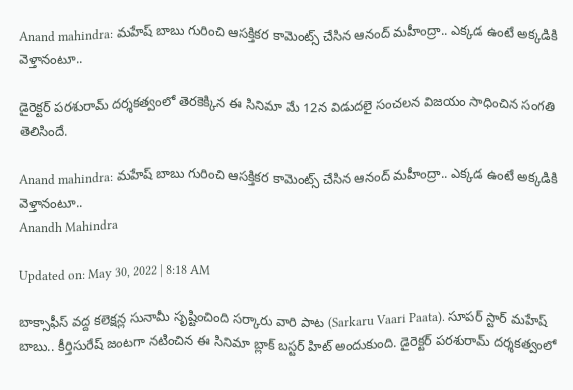Anand mahindra: మహేష్ బాబు గురించి ఆసక్తికర కామెంట్స్ చేసిన ఆనంద్ మహీంద్రా.. ఎక్కడ ఉంటే అక్కడికి వెళ్తానంటూ..

డైరెక్టర్ పరశురామ్ దర్శకత్వంలో తెరకెక్కిన ఈ సినిమా మే 12న విడుదలై సంచలన విజయం సాధించిన సంగతి తెలిసిందే.

Anand mahindra: మహేష్ బాబు గురించి ఆసక్తికర కామెంట్స్ చేసిన ఆనంద్ మహీంద్రా.. ఎక్కడ ఉంటే అక్కడికి వెళ్తానంటూ..
Anandh Mahindra

Updated on: May 30, 2022 | 8:18 AM

బాక్సాఫీస్ వద్ద కలెక్షన్ల సునామీ సృష్టించింది సర్కారు వారి పాట (Sarkaru Vaari Paata). సూపర్ స్టార్ మహేష్ బాబు.. కీర్తిసురేష్ జంటగా నటించిన ఈ సినిమా బ్లాక్ బస్టర్ హిట్ అందుకుంది. డైరెక్టర్ పరశురామ్ దర్శకత్వంలో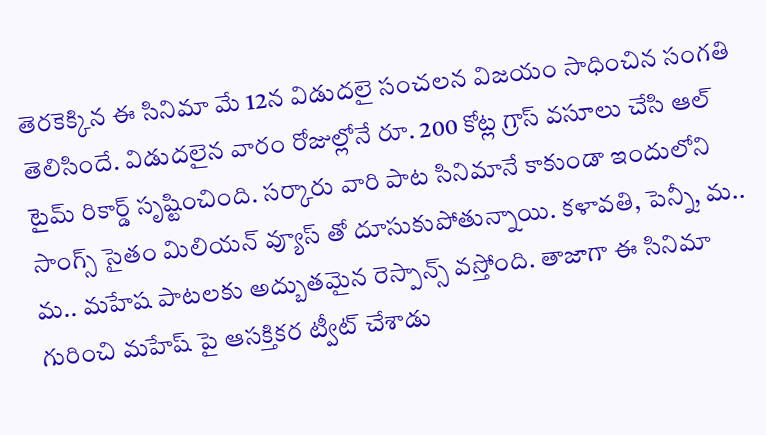తెరకెక్కిన ఈ సినిమా మే 12న విడుదలై సంచలన విజయం సాధించిన సంగతి తెలిసిందే. విడుదలైన వారం రోజుల్లోనే రూ. 200 కోట్ల గ్రాస్ వసూలు చేసి ఆల్ టైమ్ రికార్డ్ సృష్టించింది. సర్కారు వారి పాట సినిమానే కాకుండా ఇందులోని సాంగ్స్ సైతం మిలియన్ వ్యూస్ తో దూసుకుపోతున్నాయి. కళావతి, పెన్నీ, మ.. మ.. మహేష పాటలకు అద్బుతమైన రెస్పాన్స్ వస్తోంది. తాజాగా ఈ సినిమా గురించి మహేష్ పై ఆసక్తికర ట్వీట్ చేశాడు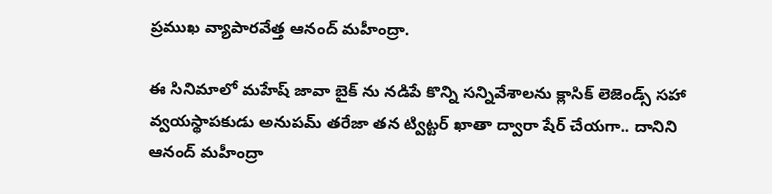ప్రముఖ వ్యాపారవేత్త ఆనంద్ మహీంద్రా.

ఈ సినిమాలో మహేష్ జావా బైక్ ను నడిపే కొన్ని సన్నివేశాలను క్లాసిక్ లెజెండ్స్ సహా వ్వయస్థాపకుడు అనుపమ్ తరేజా తన ట్విట్టర్ ఖాతా ద్వారా షేర్ చేయగా.. దానిని ఆనంద్ మహీంద్రా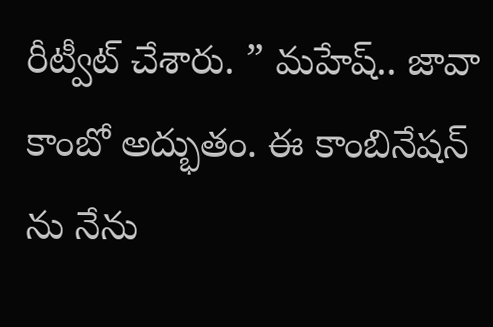రీట్వీట్ చేశారు. ” మహేష్.. జావా కాంబో అద్భుతం. ఈ కాంబినేషన్ ను నేను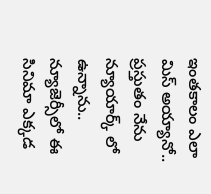ఇంతకాలం ఎలా మిస్ అయ్యానో.. ప్రస్తుతం నేను న్యూయార్క్ లో ఉన్నాను.. న్యూజెర్సీలో ఈ సినిమా ఎక్కడ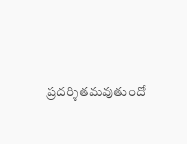ప్రదర్శితమవుతుందో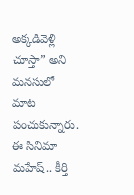అక్కడివెళ్లి చూస్తా” అని మనసులో మాట పంచుకున్నారు. ఈ సినిమా మహేష్.. కీర్తి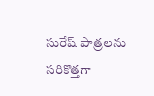సురేష్ పాత్రలను సరికొత్తగా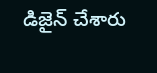డిజైన్ చేశారు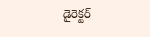డైరెక్టర్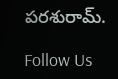పరశురామ్.

Follow Us